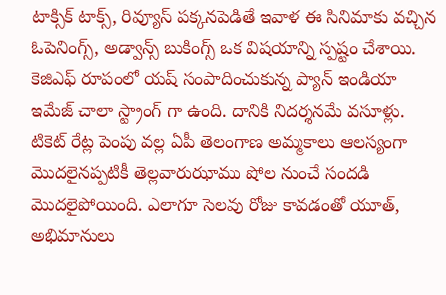టాక్సిక్ టాక్స్, రివ్యూస్ పక్కనపెడితే ఇవాళ ఈ సినిమాకు వచ్చిన ఓపెనింగ్స్, అడ్వాన్స్ బుకింగ్స్ ఒక విషయాన్ని స్పష్టం చేశాయి. కెజిఎఫ్ రూపంలో యష్ సంపాదించుకున్న ప్యాన్ ఇండియా ఇమేజ్ చాలా స్ట్రాంగ్ గా ఉంది. దానికి నిదర్శనమే వసూళ్లు. టికెట్ రేట్ల పెంపు వల్ల ఏపీ తెలంగాణ అమ్మకాలు ఆలస్యంగా మొదలైనప్పటికీ తెల్లవారుఝాము షోల నుంచే సందడి మొదలైపోయింది. ఎలాగూ సెలవు రోజు కావడంతో యూత్, అభిమానులు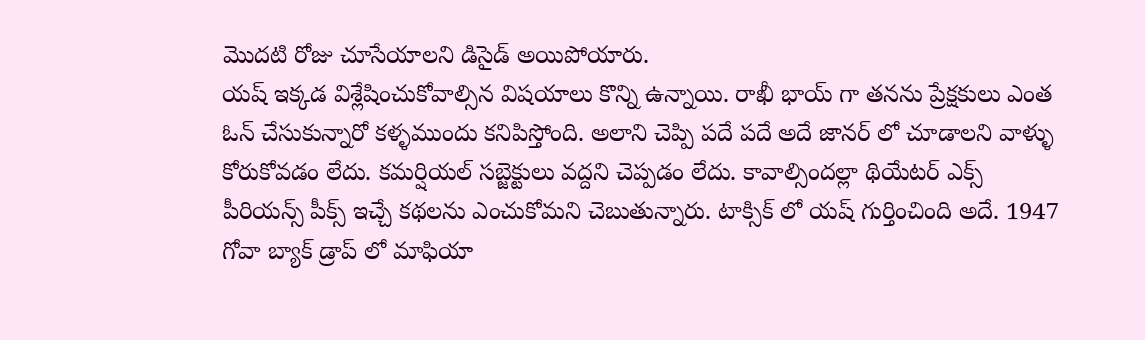మొదటి రోజు చూసేయాలని డిసైడ్ అయిపోయారు.
యష్ ఇక్కడ విశ్లేషించుకోవాల్సిన విషయాలు కొన్ని ఉన్నాయి. రాఖీ భాయ్ గా తనను ప్రేక్షకులు ఎంత ఓన్ చేసుకున్నారో కళ్ళముందు కనిపిస్తోంది. అలాని చెప్పి పదే పదే అదే జానర్ లో చూడాలని వాళ్ళు కోరుకోవడం లేదు. కమర్షియల్ సబ్జెక్టులు వద్దని చెప్పడం లేదు. కావాల్సిందల్లా థియేటర్ ఎక్స్ పీరియన్స్ పీక్స్ ఇచ్చే కథలను ఎంచుకోమని చెబుతున్నారు. టాక్సిక్ లో యష్ గుర్తించింది అదే. 1947 గోవా బ్యాక్ డ్రాప్ లో మాఫియా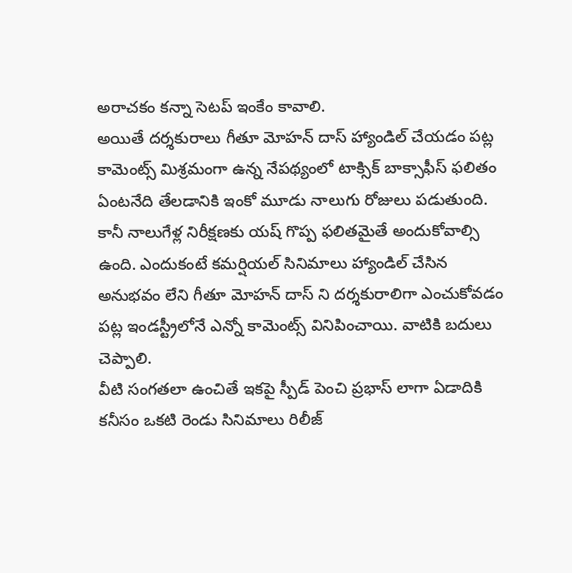అరాచకం కన్నా సెటప్ ఇంకేం కావాలి.
అయితే దర్శకురాలు గీతూ మోహన్ దాస్ హ్యాండిల్ చేయడం పట్ల కామెంట్స్ మిశ్రమంగా ఉన్న నేపథ్యంలో టాక్సిక్ బాక్సాఫీస్ ఫలితం ఏంటనేది తేలడానికి ఇంకో మూడు నాలుగు రోజులు పడుతుంది. కానీ నాలుగేళ్ల నిరీక్షణకు యష్ గొప్ప ఫలితమైతే అందుకోవాల్సి ఉంది. ఎందుకంటే కమర్షియల్ సినిమాలు హ్యాండిల్ చేసిన అనుభవం లేని గీతూ మోహన్ దాస్ ని దర్శకురాలిగా ఎంచుకోవడం పట్ల ఇండస్ట్రీలోనే ఎన్నో కామెంట్స్ వినిపించాయి. వాటికి బదులు చెప్పాలి.
వీటి సంగతలా ఉంచితే ఇకపై స్పీడ్ పెంచి ప్రభాస్ లాగా ఏడాదికి కనీసం ఒకటి రెండు సినిమాలు రిలీజ్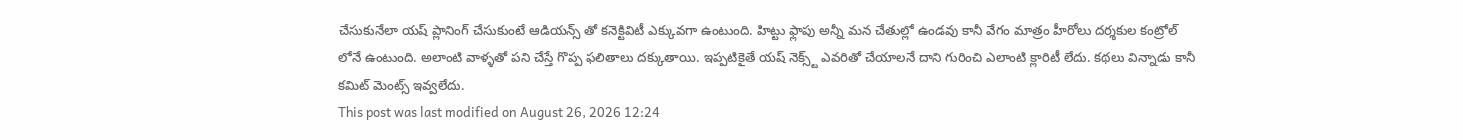చేసుకునేలా యష్ ప్లానింగ్ చేసుకుంటే ఆడియన్స్ తో కనెక్టివిటీ ఎక్కువగా ఉంటుంది. హిట్టు ఫ్లాపు అన్నీ మన చేతుల్లో ఉండవు కానీ వేగం మాత్రం హీరోలు దర్శకుల కంట్రోల్ లోనే ఉంటుంది. అలాంటి వాళ్ళతో పని చేస్తే గొప్ప ఫలితాలు దక్కుతాయి. ఇప్పటికైతే యష్ నెక్స్ట్ ఎవరితో చేయాలనే దాని గురించి ఎలాంటి క్లారిటీ లేదు. కథలు విన్నాడు కానీ కమిట్ మెంట్స్ ఇవ్వలేదు.
This post was last modified on August 26, 2026 12:24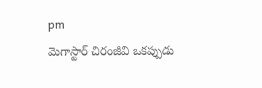pm
మెగాస్టార్ చిరంజీవి ఒకప్పుడు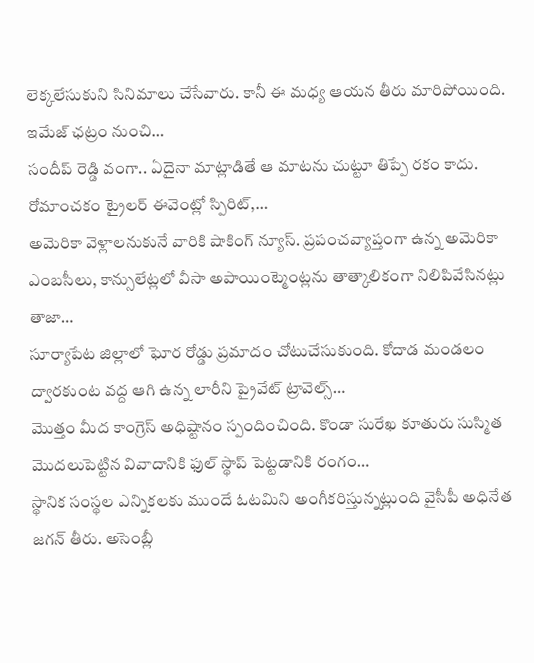లెక్కలేసుకుని సినిమాలు చేసేవారు. కానీ ఈ మధ్య ఆయన తీరు మారిపోయింది. ఇమేజ్ ఛట్రం నుంచి…
సందీప్ రెడ్డి వంగా.. ఏదైనా మాట్లాడితే ఆ మాటను చుట్టూ తిప్పే రకం కాదు. రోమాంచకం ట్రైలర్ ఈవెంట్లో స్పిరిట్,…
అమెరికా వెళ్లాలనుకునే వారికి షాకింగ్ న్యూస్. ప్రపంచవ్యాప్తంగా ఉన్న అమెరికా ఎంబసీలు, కాన్సులేట్లలో వీసా అపాయింట్మెంట్లను తాత్కాలికంగా నిలిపివేసినట్లు తాజా…
సూర్యాపేట జిల్లాలో ఘోర రోడ్డు ప్రమాదం చోటుచేసుకుంది. కోదాడ మండలం ద్వారకుంట వద్ద ఆగి ఉన్న లారీని ప్రైవేట్ ట్రావెల్స్…
మొత్తం మీద కాంగ్రెస్ అధిష్టానం స్పందించింది. కొండా సురేఖ కూతురు సుస్మిత మొదలుపెట్టిన వివాదానికి ఫుల్ స్థాప్ పెట్టడానికి రంగం…
స్థానిక సంస్థల ఎన్నికలకు ముందే ఓటమిని అంగీకరిస్తున్నట్లుంది వైసీపీ అధినేత జగన్ తీరు. అసెంబ్లీ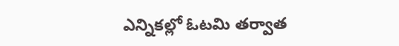ఎన్నికల్లో ఓటమి తర్వాత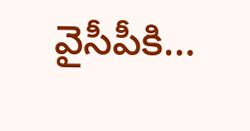వైసీపీకి…